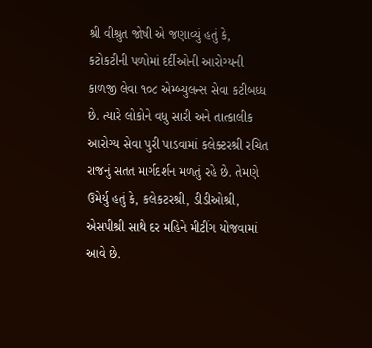શ્રી વીશ્રુત જોષી એ જણાવ્યું હતું કે, કટોકટીની પળોમાં દર્દીઓની આરોગ્યની કાળજી લેવા ૧૦૮ એમ્બ્યુલન્સ સેવા કટીબધ્ધ છે. ત્યારે લોકોને વધુ સારી અને તાત્કાલીક આરોગ્ય સેવા પુરી પાડવામાં કલેક્ટરશ્રી રચિત રાજનું સતત માર્ગદર્શન મળતું રહે છે. તેમણે ઉમેર્યુ હતું કે, કલેકટરશ્રી, ડીડીઓશ્રી, એસપીશ્રી સાથે દર મહિને મીટીંગ યોજવામાં આવે છે.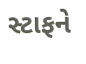સ્ટાફને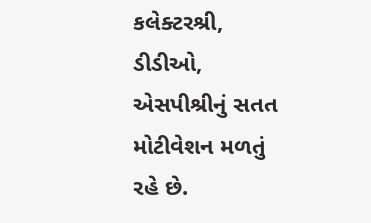કલેક્ટરશ્રી, ડીડીઓ, એસપીશ્રીનું સતત મોટીવેશન મળતું રહે છે.